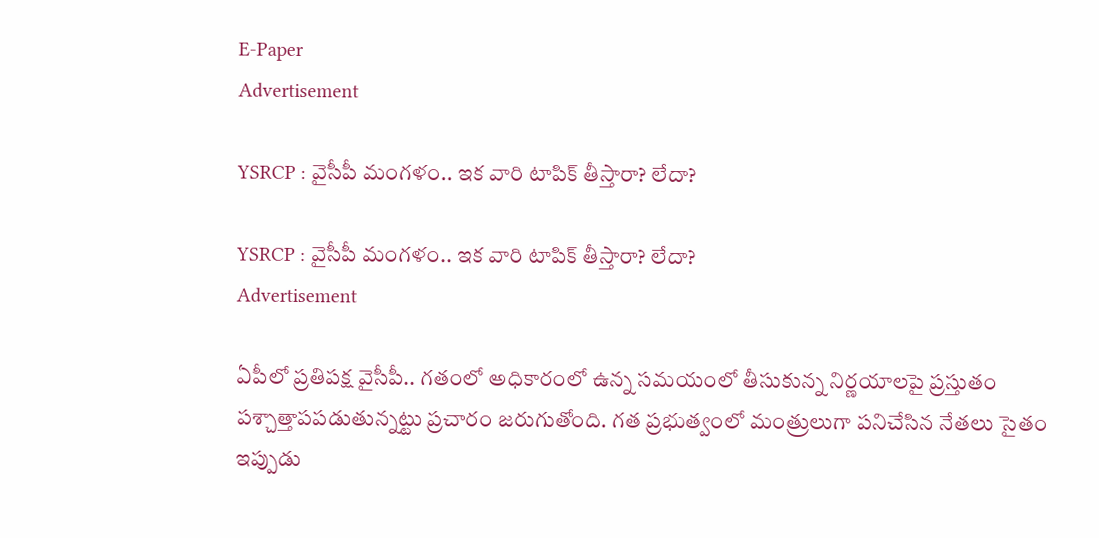E-Paper
Advertisement

YSRCP : వైసీపీ మంగళం.. ఇక వారి టాపిక్ తీస్తారా? లేదా?

YSRCP : వైసీపీ మంగళం.. ఇక వారి టాపిక్ తీస్తారా? లేదా?
Advertisement

ఏపీలో ప్రతిపక్ష వైసీపీ.. గతంలో అధికారంలో ఉన్న సమయంలో తీసుకున్న నిర్ణయాలపై ప్రస్తుతం పశ్చాత్తాపపడుతున్నట్టు ప్రచారం జరుగుతోంది. గత ప్రభుత్వంలో మంత్రులుగా పనిచేసిన నేతలు సైతం ఇప్పుడు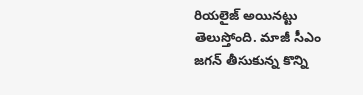రియలైజ్ అయినట్టు తెలుస్తోంది. మాజీ సీఎం జగన్ తీసుకున్న కొన్ని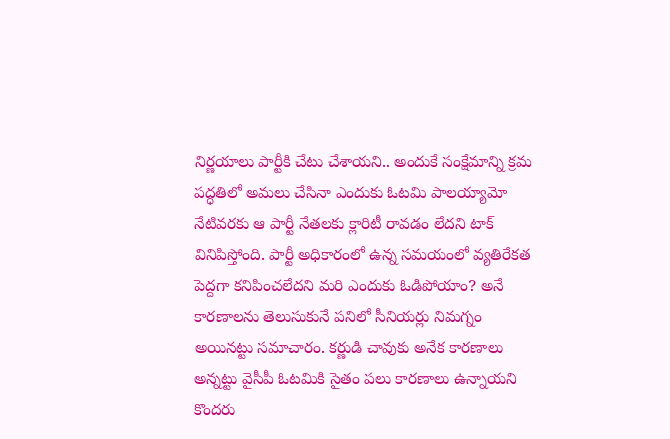నిర్ణయాలు పార్టీకి చేటు చేశాయని.. అందుకే సంక్షేమాన్ని క్రమ పద్ధతిలో అమలు చేసినా ఎందుకు ఓటమి పాలయ్యామో నేటివరకు ఆ పార్టీ నేతలకు క్లారిటీ రావడం లేదని టాక్ వినిపిస్తోంది. పార్టీ అధికారంలో ఉన్న సమయంలో వ్యతిరేకత పెద్దగా కనిపించలేదని మరి ఎందుకు ఓడిపోయాం? అనే కారణాలను తెలుసుకునే పనిలో సీనియర్లు నిమగ్నం అయినట్టు సమాచారం. కర్ణుడి చావుకు అనేక కారణాలు అన్నట్టు వైసీపీ ఓటమికి సైతం పలు కారణాలు ఉన్నాయని కొందరు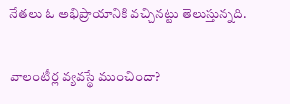నేతలు ఓ అభిప్రాయానికి వచ్చినట్టు తెలుస్తున్నది.

వాలంటీర్ల వ్యవస్థే ముంచిందా?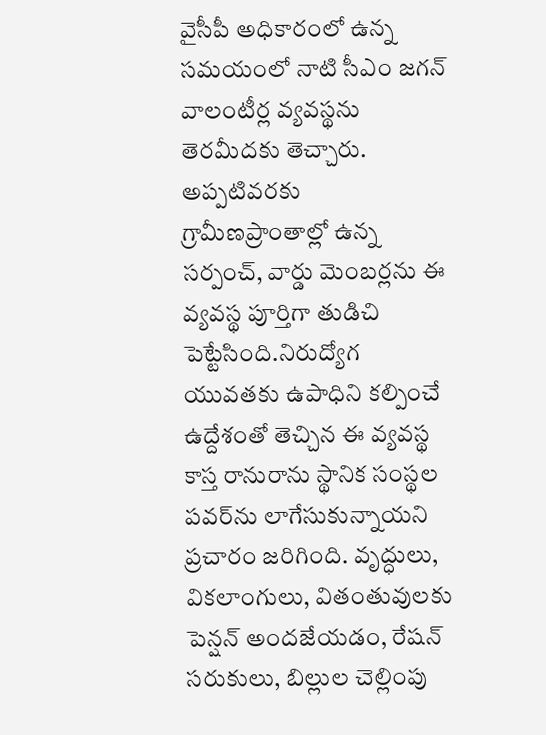వైసీపీ అధికారంలో ఉన్న సమయంలో నాటి సీఎం జగన్ వాలంటీర్ల వ్యవస్థను తెరమీదకు తెచ్చారు. అప్పటివరకు గ్రామీణప్రాంతాల్లో ఉన్న సర్పంచ్, వార్డు మెంబర్లను ఈ వ్యవస్థ పూర్తిగా తుడిచి పెట్టేసింది.నిరుద్యోగ యువతకు ఉపాధిని కల్పించే ఉద్దేశంతో తెచ్చిన ఈ వ్యవస్థ కాస్త రానురాను స్థానిక సంస్థల పవర్‌ను లాగేసుకున్నాయని ప్రచారం జరిగింది. వృద్ధులు, వికలాంగులు, వితంతువులకు పెన్షన్ అందజేయడం, రేషన్ సరుకులు, బిల్లుల చెల్లింపు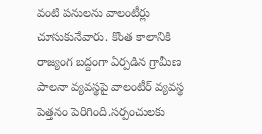వంటి పనులను వాలంటీర్లు చూసుకునేవారు. కొంత కాలానికి రాజ్యంగ బద్దంగా ఏర్పడిన గ్రామీణ పాలనా వ్యవస్థపై వాలంటీర్ వ్యవస్థ పెత్తనం పెరిగింది.సర్పంచులకు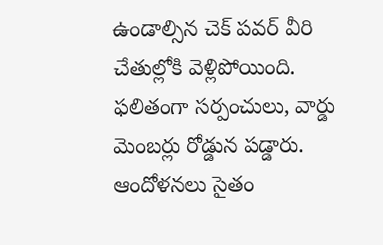ఉండాల్సిన చెక్ పవర్ వీరి చేతుల్లోకి వెళ్లిపోయింది. ఫలితంగా సర్పంచులు, వార్డు మెంబర్లు రోడ్డున పడ్డారు. ఆందోళనలు సైతం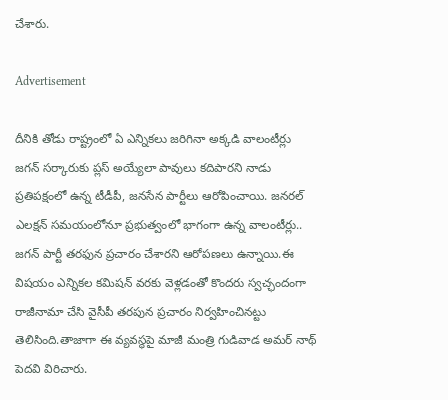చేశారు.

Advertisement

దీనికి తోడు రాష్ట్రంలో ఏ ఎన్నికలు జరిగినా అక్కడి వాలంటీర్లు జగన్ సర్కారుకు ప్లస్ అయ్యేలా పావులు కదిపారని నాడు ప్రతిపక్షంలో ఉన్న టీడీపీ, జనసేన పార్టీలు ఆరోపించాయి. జనరల్ ఎలక్షన్ సమయంలోనూ ప్రభుత్వంలో భాగంగా ఉన్న వాలంటీర్లు.. జగన్ పార్టీ తరఫున ప్రచారం చేశారని ఆరోపణలు ఉన్నాయి.ఈ విషయం ఎన్నికల కమిషన్ వరకు వెళ్లడంతో కొందరు స్వచ్ఛందంగా రాజీనామా చేసి వైసీపీ తరపున ప్రచారం నిర్వహించినట్టు తెలిసింది.తాజాగా ఈ వ్యవస్థపై మాజీ మంత్రి గుడివాడ అమర్ నాథ్ పెదవి విరిచారు.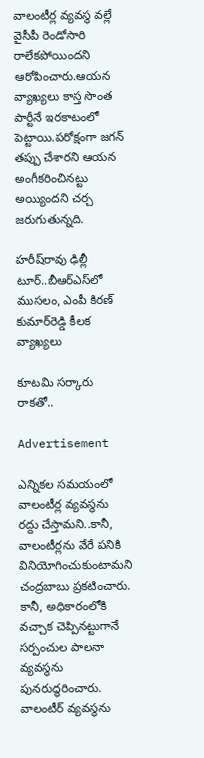వాలంటీర్ల వ్యవస్థ వల్లే వైసీపీ రెండోసారి రాలేకపోయిందని ఆరోపించారు.ఆయన వ్యాఖ్యలు కాస్త సొంత పార్టీనే ఇరకాటంలో పెట్టాయి.పరోక్షంగా జగన్ తప్పు చేశారని ఆయన అంగీకరించినట్టు అయ్యిందని చర్చ జరుగుతున్నది.

హరీష్‌రావు ఢిల్లీ టూర్..బీఆర్ఎస్‌లో ముసలం, ఎంపీ కిరణ్ కుమార్‌రెడ్డి కీలక వ్యాఖ్యలు

కూటమి సర్కారు రాకతో..

Advertisement

ఎన్నికల సమయంలో వాలంటీర్ల వ్యవస్థను రద్దు చేస్తామని..కానీ, వాలంటీర్లను వేరే పనికి వినియోగించుకుంటామని చంద్రబాబు ప్రకటించారు. కానీ, అధికారంలోకి వచ్చాక చెప్పినట్టుగానే సర్పంచుల పాలనా వ్యవస్థను పునరుద్ధరించారు. వాలంటీర్ వ్యవస్థను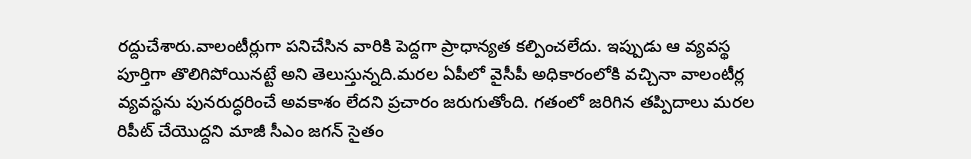రద్దుచేశారు.వాలంటీర్లుగా పనిచేసిన వారికి పెద్దగా ప్రాధాన్యత కల్పించలేదు. ఇప్పుడు ఆ వ్యవస్థ పూర్తిగా తొలిగిపోయినట్టే అని తెలుస్తున్నది.మరల ఏపీలో వైసీపీ అధికారంలోకి వచ్చినా వాలంటీర్ల వ్యవస్థను పునరుద్ధరించే అవకాశం లేదని ప్రచారం జరుగుతోంది. గతంలో జరిగిన తప్పిదాలు మరల రిపీట్ చేయొద్దని మాజీ సీఎం జగన్ సైతం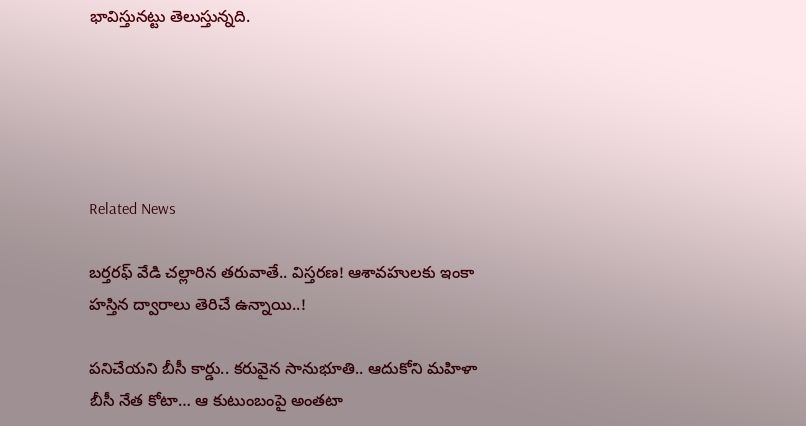భావిస్తునట్టు తెలుస్తున్నది.





Related News

బ‌ర్త‌ర‌ఫ్ వేడి చ‌ల్లారిన త‌రువాతే.. విస్త‌ర‌ణ‌! ఆశావహులకు ఇంకా హ‌స్తిన‌ ద్వారాలు తెరిచే ఉన్నాయి..!

ప‌నిచేయ‌ని బీసీ కార్డు.. కరువైన సానుభూతి.. ఆదుకోని మ‌హిళా బీసీ నేత కోటా… ఆ కుటుంబంపై అంత‌టా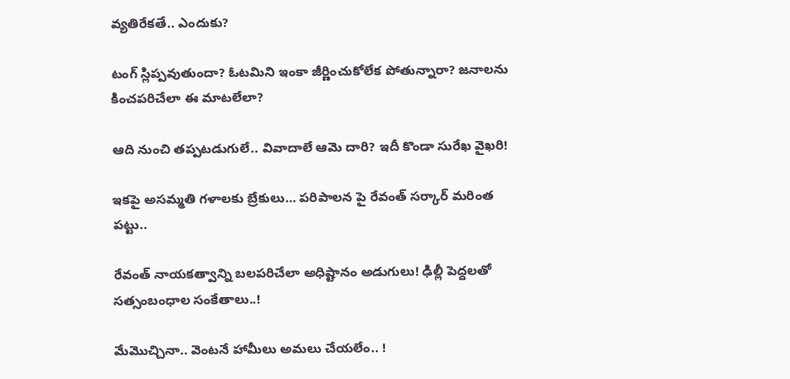వ్య‌తిరేక‌తే.. ఎందుకు?

టంగ్ స్లిప్ప‌వుతుందా? ఓట‌మిని ఇంకా జీర్ణించుకోలేక పోతున్నారా? జ‌నాల‌ను కించ‌ప‌రిచేలా ఈ మాట‌లేలా?

ఆది నుంచి త‌ప్పట‌డుగులే.. వివాదాలే ఆమె దారి? ఇదీ కొండా సురేఖ వైఖరి!

ఇకపై అసమ్మతి గళాలకు బ్రేకులు… పరిపాలన పై రేవంత్ సర్కార్ మరింత పట్టు..

రేవంత్ నాయకత్వాన్ని బలపరిచేలా అధిష్టానం అడుగులు! ఢిల్లీ పెద్ద‌ల‌తో స‌త్సంబంధాల సంకేతాలు..!

మేమొచ్చినా.. వెంట‌నే హామీలు అమ‌లు చేయ‌లేం.. !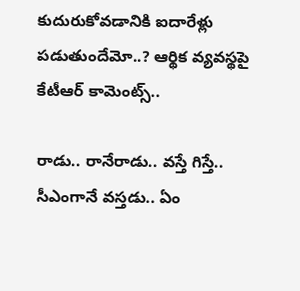కుదురుకోవ‌డానికి ఐదారేళ్లు ప‌డుతుందేమో..? ఆర్థిక వ్య‌వ‌స్థ‌పై కేటీఆర్ కామెంట్స్‌..

రాడు.. రానేరాడు.. వస్తే గిస్తే.. సీఎంగానే వ‌స్త‌డు.. ఏం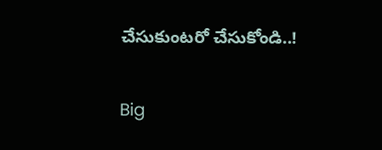చేసుకుంట‌రో చేసుకోండి..!

Big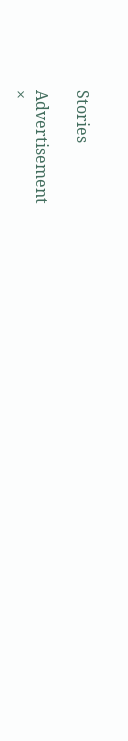Stories

Advertisement
×